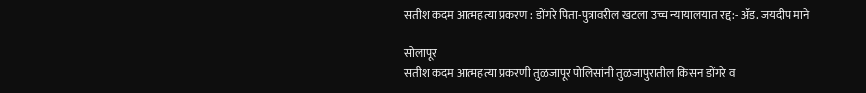सतीश कदम आत्महत्या प्रकरण : डोंगरे पिता-पुत्रावरील खटला उच्च न्यायालयात रद्द:- ॲड. जयदीप माने

सोलापूर
सतीश कदम आत्महत्या प्रकरणी तुळजापूर पोलिसांनी तुळजापुरातील किसन डोंगरे व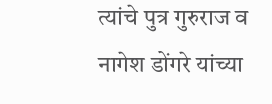त्यांचे पुत्र गुरुराज व नागेश डोंगरे यांच्या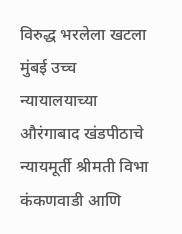विरुद्ध भरलेला खटला मुंबई उच्च न्यायालयाच्या औरंगाबाद खंडपीठाचे न्यायमूर्ती श्रीमती विभा कंकणवाडी आणि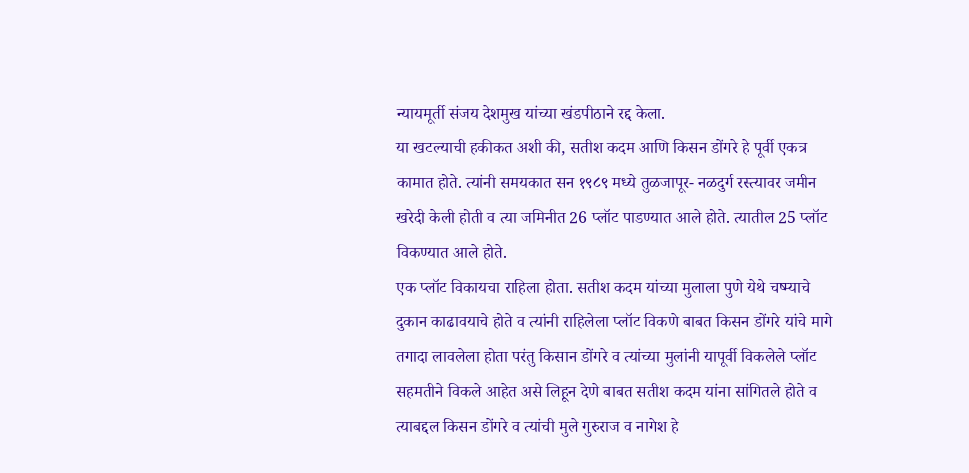न्यायमूर्ती संजय देशमुख यांच्या खंडपीठाने रद्द केला.
या खटल्याची हकीकत अशी की, सतीश कदम आणि किसन डोंगरे हे पूर्वी एकत्र कामात होते. त्यांनी समयकात सन १९८९ मध्ये तुळजापूर- नळदुर्ग रस्त्यावर जमीन खरेदी केली होती व त्या जमिनीत 26 प्लॉट पाडण्यात आले होते. त्यातील 25 प्लॉट विकण्यात आले होते.
एक प्लॉट विकायचा राहिला होता. सतीश कदम यांच्या मुलाला पुणे येथे चष्म्याचे दुकान काढावयाचे होते व त्यांनी राहिलेला प्लॉट विकणे बाबत किसन डोंगरे यांचे मागे तगादा लावलेला होता परंतु किसान डोंगरे व त्यांच्या मुलांनी यापूर्वी विकलेले प्लॉट सहमतीने विकले आहेत असे लिहून देणे बाबत सतीश कदम यांना सांगितले होते व त्याबद्दल किसन डोंगरे व त्यांची मुले गुरुराज व नागेश हे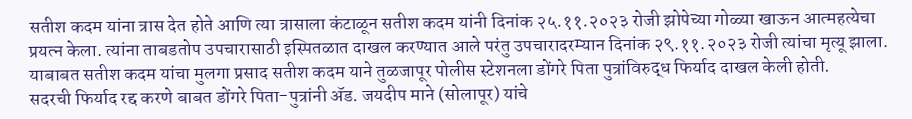सतीश कदम यांना त्रास देत होते आणि त्या त्रासाला कंटाळून सतीश कदम यांनी दिनांक २५.११.२०२३ रोजी झोपेच्या गोळ्या खाऊन आत्महत्येचा प्रयत्न केला. त्यांना ताबडतोप उपचारासाठी इस्पितळात दाखल करण्यात आले परंतु उपचारादरम्यान दिनांक २९.११.२०२३ रोजी त्यांचा मृत्यू झाला. याबाबत सतीश कदम यांचा मुलगा प्रसाद सतीश कदम याने तुळजापूर पोलीस स्टेशनला डोंगरे पिता पुत्रांविरुद्ध फिर्याद दाखल केली होती.
सदरची फिर्याद रद्द करणे बाबत डोंगरे पिता-पुत्रांनी ॲड. जयदीप माने (सोलापूर) यांचे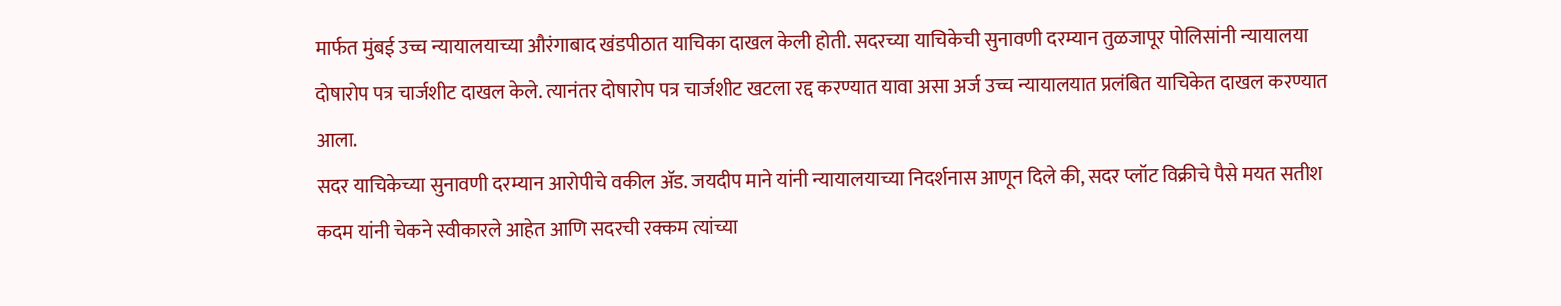मार्फत मुंबई उच्च न्यायालयाच्या औरंगाबाद खंडपीठात याचिका दाखल केली होती. सदरच्या याचिकेची सुनावणी दरम्यान तुळजापूर पोलिसांनी न्यायालया दोषारोप पत्र चार्जशीट दाखल केले. त्यानंतर दोषारोप पत्र चार्जशीट खटला रद्द करण्यात यावा असा अर्ज उच्च न्यायालयात प्रलंबित याचिकेत दाखल करण्यात आला.
सदर याचिकेच्या सुनावणी दरम्यान आरोपीचे वकील ॲड. जयदीप माने यांनी न्यायालयाच्या निदर्शनास आणून दिले की, सदर प्लॉट विक्रीचे पैसे मयत सतीश कदम यांनी चेकने स्वीकारले आहेत आणि सदरची रक्कम त्यांच्या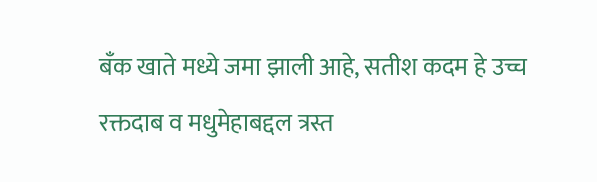बँक खाते मध्ये जमा झाली आहे, सतीश कदम हे उच्च रक्तदाब व मधुमेहाबद्दल त्रस्त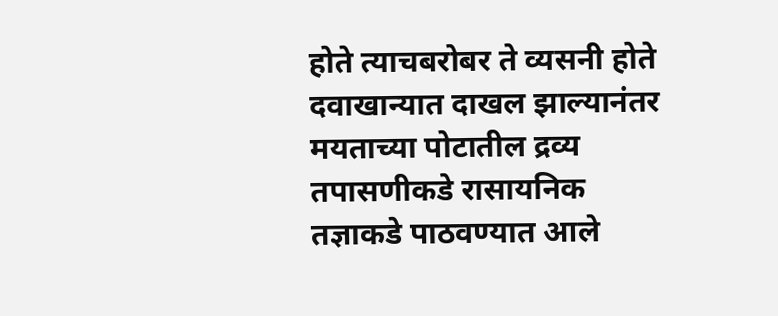होते त्याचबरोबर ते व्यसनी होते दवाखान्यात दाखल झाल्यानंतर मयताच्या पोटातील द्रव्य तपासणीकडे रासायनिक तज्ञाकडे पाठवण्यात आले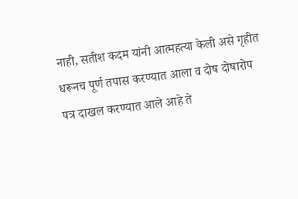नाही, सतीश कदम यांनी आत्महत्या केली असे गृहीत धरूनच पूर्ण तपास करण्यात आला व दोष दोषारोप पत्र दाखल करण्यात आले आहे ते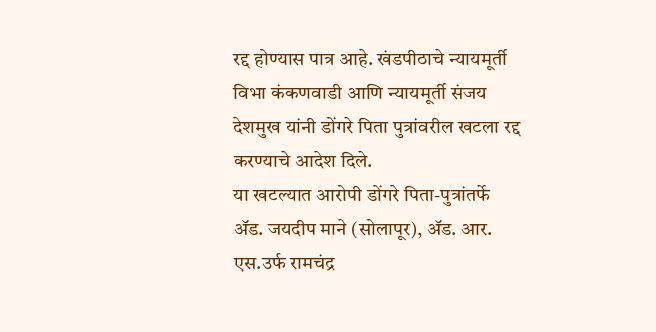रद्द होण्यास पात्र आहे. खंडपीठाचे न्यायमूर्ती विभा कंकणवाडी आणि न्यायमूर्ती संजय देशमुख यांनी डोंगरे पिता पुत्रांवरील खटला रद्द करण्याचे आदेश दिले.
या खटल्यात आरोपी डोंगरे पिता-पुत्रांतर्फे ॲड. जयदीप माने (सोलापूर), ॲड. आर. एस.उर्फ रामचंद्र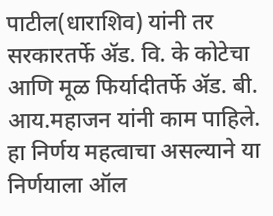पाटील(धाराशिव) यांनी तर सरकारतर्फे ॲड. वि. के कोटेचा आणि मूळ फिर्यादीतर्फे ॲड. बी. आय.महाजन यांनी काम पाहिले.
हा निर्णय महत्वाचा असल्याने या निर्णयाला ऑल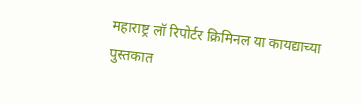महाराष्ट्र लॉ रिपोर्टर क्रिमिनल या कायद्याच्या पुस्तकात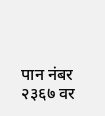पान नंबर २३६७ वर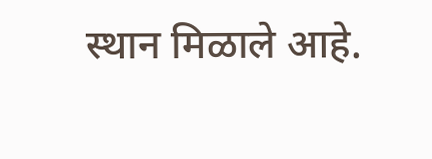स्थान मिळाले आहे.